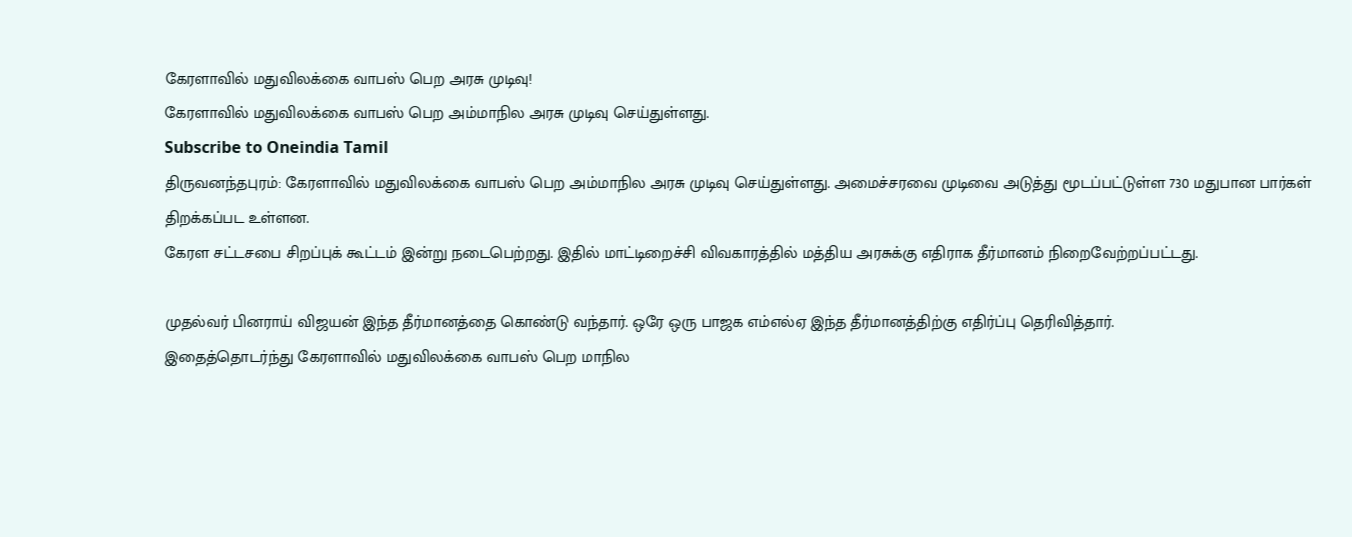கேரளாவில் மதுவிலக்கை வாபஸ் பெற அரசு முடிவு!
கேரளாவில் மதுவிலக்கை வாபஸ் பெற அம்மாநில அரசு முடிவு செய்துள்ளது.
Subscribe to Oneindia Tamil
திருவனந்தபுரம்: கேரளாவில் மதுவிலக்கை வாபஸ் பெற அம்மாநில அரசு முடிவு செய்துள்ளது. அமைச்சரவை முடிவை அடுத்து மூடப்பட்டுள்ள 730 மதுபான பார்கள் திறக்கப்பட உள்ளன.
கேரள சட்டசபை சிறப்புக் கூட்டம் இன்று நடைபெற்றது. இதில் மாட்டிறைச்சி விவகாரத்தில் மத்திய அரசுக்கு எதிராக தீர்மானம் நிறைவேற்றப்பட்டது.

முதல்வர் பினராய் விஜயன் இந்த தீர்மானத்தை கொண்டு வந்தார். ஒரே ஒரு பாஜக எம்எல்ஏ இந்த தீர்மானத்திற்கு எதிர்ப்பு தெரிவித்தார்.
இதைத்தொடர்ந்து கேரளாவில் மதுவிலக்கை வாபஸ் பெற மாநில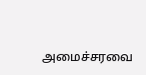அமைச்சரவை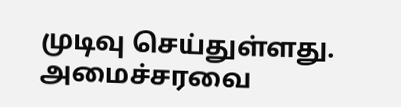முடிவு செய்துள்ளது. அமைச்சரவை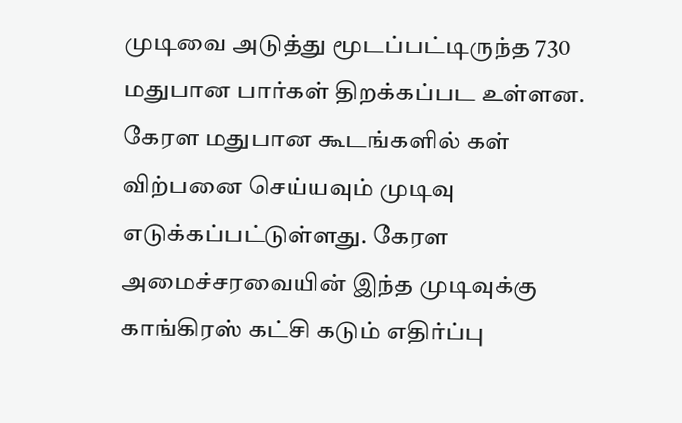முடிவை அடுத்து மூடப்பட்டிருந்த 730 மதுபான பார்கள் திறக்கப்பட உள்ளன.
கேரள மதுபான கூடங்களில் கள் விற்பனை செய்யவும் முடிவு எடுக்கப்பட்டுள்ளது. கேரள அமைச்சரவையின் இந்த முடிவுக்கு காங்கிரஸ் கட்சி கடும் எதிர்ப்பு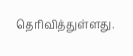தெரிவித்துள்ளது.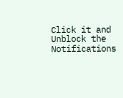Click it and Unblock the Notifications